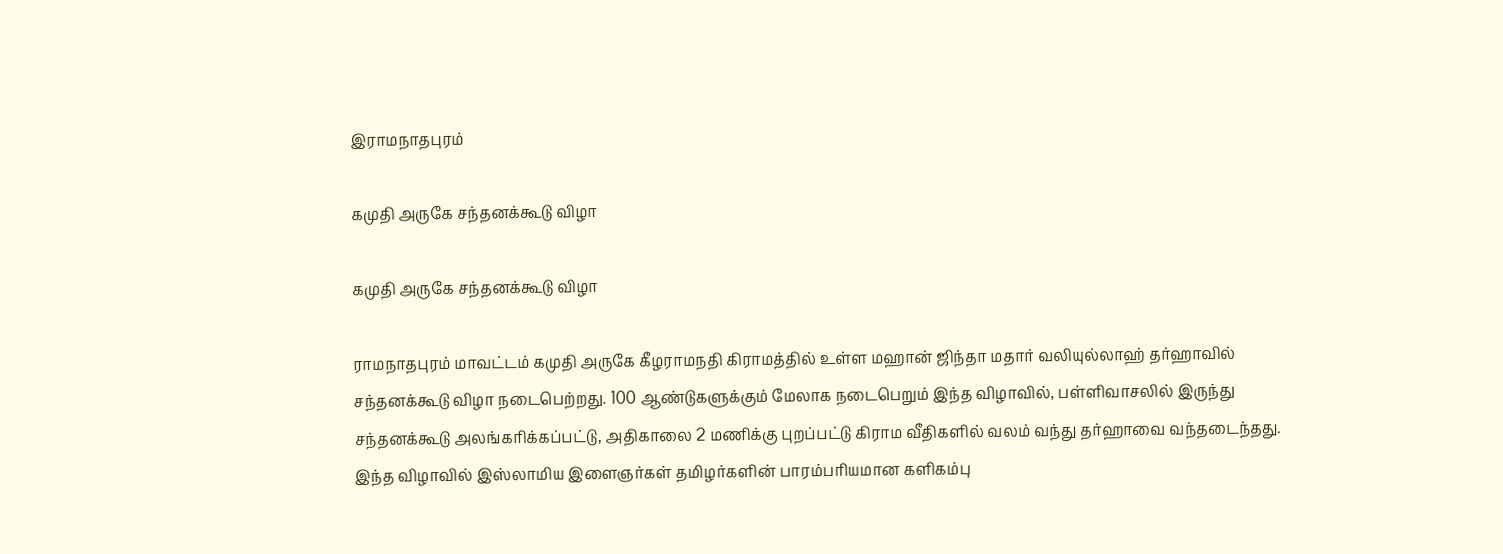இராமநாதபுரம்

கமுதி அருகே சந்தனக்கூடு விழா

கமுதி அருகே சந்தனக்கூடு விழா

ராமநாதபுரம் மாவட்டம் கமுதி அருகே கீழராமநதி கிராமத்தில் உள்ள மஹான் ஜிந்தா மதார் வலியுல்லாஹ் தர்ஹாவில் சந்தனக்கூடு விழா நடைபெற்றது. 100 ஆண்டுகளுக்கும் மேலாக நடைபெறும் இந்த விழாவில், பள்ளிவாசலில் இருந்து சந்தனக்கூடு அலங்கரிக்கப்பட்டு, அதிகாலை 2 மணிக்கு புறப்பட்டு கிராம வீதிகளில் வலம் வந்து தர்ஹாவை வந்தடைந்தது. இந்த விழாவில் இஸ்லாமிய இளைஞர்கள் தமிழர்களின் பாரம்பரியமான களிகம்பு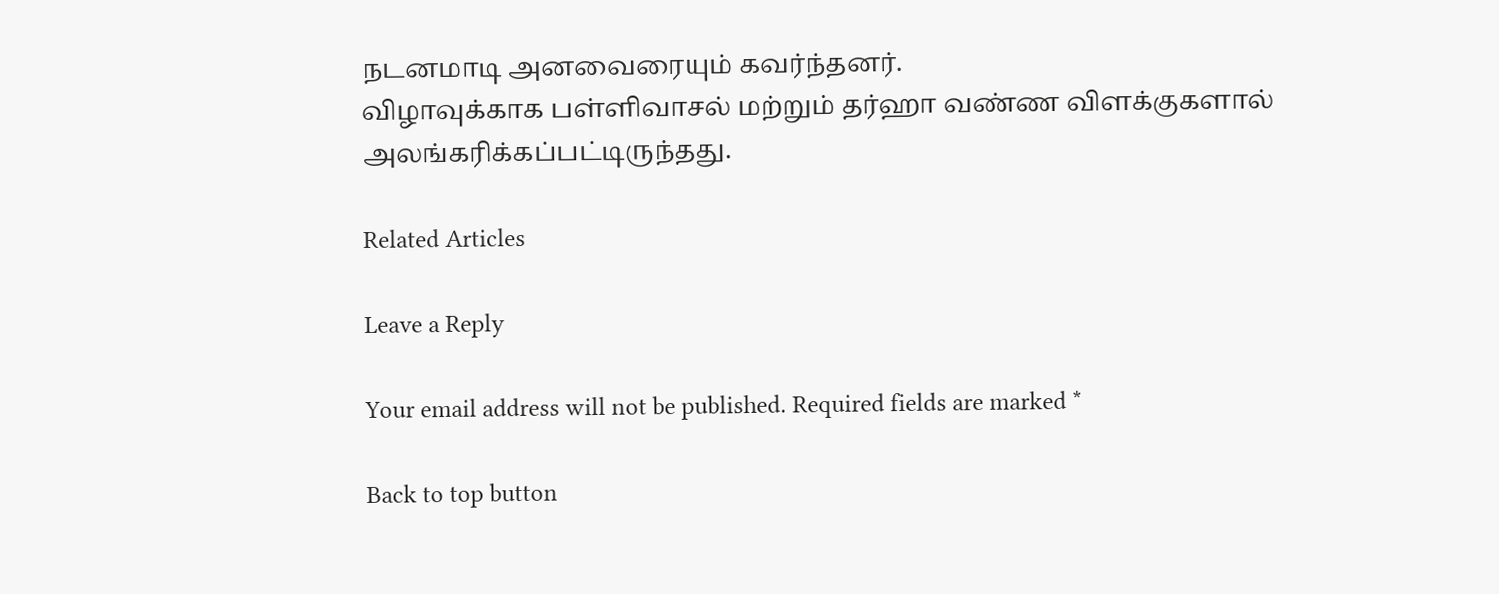நடனமாடி அனவைரையும் கவர்ந்தனர்.
விழாவுக்காக பள்ளிவாசல் மற்றும் தர்ஹா வண்ண விளக்குகளால் அலங்கரிக்கப்பட்டிருந்தது.

Related Articles

Leave a Reply

Your email address will not be published. Required fields are marked *

Back to top button